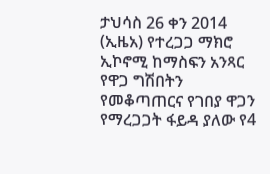ታህሳስ 26 ቀን 2014 (ኢዜአ) የተረጋጋ ማክሮ ኢኮኖሚ ከማስፍን አንጻር የዋጋ ግሽበትን የመቆጣጠርና የገበያ ዋጋን የማረጋጋት ፋይዳ ያለው የ4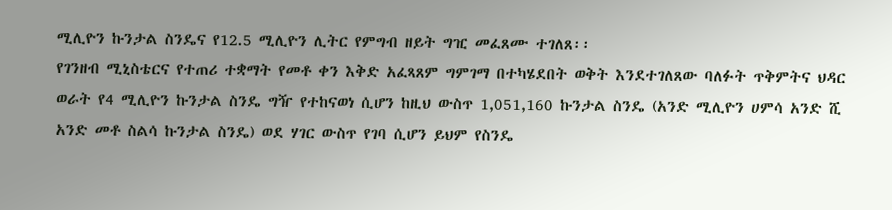ሚሊዮን ኩንታል ስንዴና የ12.5 ሚሊዮን ሊትር የምግብ ዘይት ግዢ መፈጸሙ ተገለጸ፡፡
የገንዘብ ሚኒስቴርና የተጠሪ ተቋማት የመቶ ቀን እቅድ አፈጻጸም ግምገማ በተካሄደበት ወቅት እንደተገለጸው ባለፉት ጥቅምትና ህዳር ወራት የ4 ሚሊዮን ኩንታል ስንዴ ግዥ የተከናወነ ሲሆን ከዚህ ውስጥ 1,051,160 ኩንታል ስንዴ (አንድ ሚሊዮን ሀምሳ አንድ ሺ አንድ መቶ ስልሳ ኩንታል ስንዴ) ወደ ሃገር ውስጥ የገባ ሲሆን ይህም የስንዴ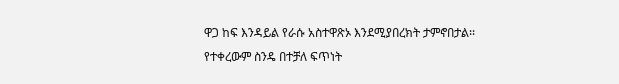ዋጋ ከፍ እንዳይል የራሱ አስተዋጽኦ እንደሚያበረክት ታምኖበታል፡፡
የተቀረውም ስንዴ በተቻለ ፍጥነት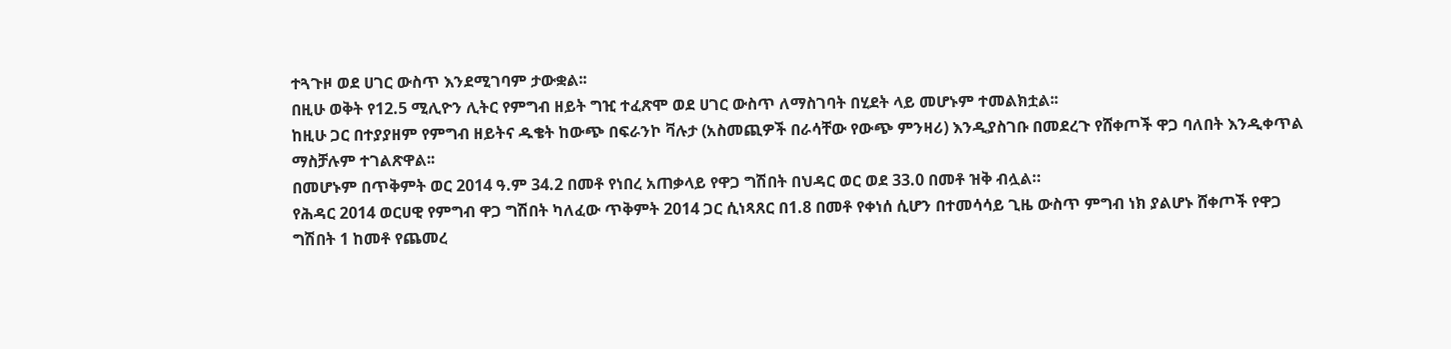ተጓጉዞ ወደ ሀገር ውስጥ እንደሚገባም ታውቋል፡፡
በዚሁ ወቅት የ12.5 ሚሊዮን ሊትር የምግብ ዘይት ግዢ ተፈጽሞ ወደ ሀገር ውስጥ ለማስገባት በሂደት ላይ መሆኑም ተመልክቷል፡፡
ከዚሁ ጋር በተያያዘም የምግብ ዘይትና ዱቄት ከውጭ በፍራንኮ ቫሉታ (አስመጪዎች በራሳቸው የውጭ ምንዛሪ) እንዲያስገቡ በመደረጉ የሸቀጦች ዋጋ ባለበት እንዲቀጥል ማስቻሉም ተገልጽዋል፡፡
በመሆኑም በጥቅምት ወር 2014 ዓ.ም 34.2 በመቶ የነበረ አጠቃላይ የዋጋ ግሽበት በህዳር ወር ወደ 33.0 በመቶ ዝቅ ብሏል።
የሕዳር 2014 ወርሀዊ የምግብ ዋጋ ግሽበት ካለፈው ጥቅምት 2014 ጋር ሲነጻጸር በ1.8 በመቶ የቀነሰ ሲሆን በተመሳሳይ ጊዜ ውስጥ ምግብ ነክ ያልሆኑ ሸቀጦች የዋጋ ግሽበት 1 ከመቶ የጨመረ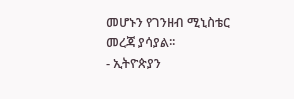መሆኑን የገንዘብ ሚኒስቴር መረጃ ያሳያል፡፡
- ኢትዮጵያን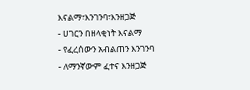እናልማ፣እንገንባ፣እንዘጋጅ
- ሀገርን በዘላቂነት እናልማ
- የፈረሰውን አብልጠን እንገንባ
- ለማንኛውም ፈተና እንዘጋጅ